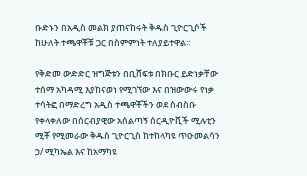ቡድኑን በአዲስ መልክ ያጠናከሩት ቅዱስ ጊዮርጊሶች ከሁለት ተጫዋቾቹ ጋር በስምምነት ተለያይተዋል።

የቅድመ ውድድር ዝግጅቱን በቢሸፍቱ በክቡር ይድነቃቸው ተሰማ አካዳሚ እያከናወነ የሚገኘው እና በዝውውሩ የነቃ ተሳትፎ በማድረግ አዲስ ተጫዋቾችን ወደ ስብስቡ የቀላቀለው በሰርብያዊው አሰልጣኝ ሰርዲዮቪች ሚሉቲን ሚቾ የሚመራው ቅዱስ ጊዮርጊስ ከተከላካዩ ጥዑመልሳን ኃ/ ሚካኤል እና ከአማካዩ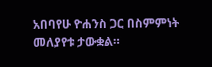አበባየሁ ዮሐንስ ጋር በስምምነት መለያየቱ ታውቋል።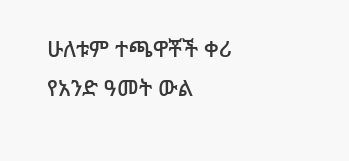ሁለቱም ተጫዋቾች ቀሪ የአንድ ዓመት ውል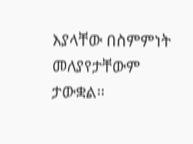እያላቸው በስምምነት መለያየታቸውም ታውቋል።